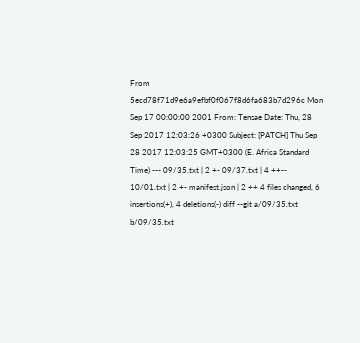From 5ecd78f71d9e6a9efbf0f067f8d6fa683b7d296c Mon Sep 17 00:00:00 2001 From: Tensae Date: Thu, 28 Sep 2017 12:03:26 +0300 Subject: [PATCH] Thu Sep 28 2017 12:03:25 GMT+0300 (E. Africa Standard Time) --- 09/35.txt | 2 +- 09/37.txt | 4 ++-- 10/01.txt | 2 +- manifest.json | 2 ++ 4 files changed, 6 insertions(+), 4 deletions(-) diff --git a/09/35.txt b/09/35.txt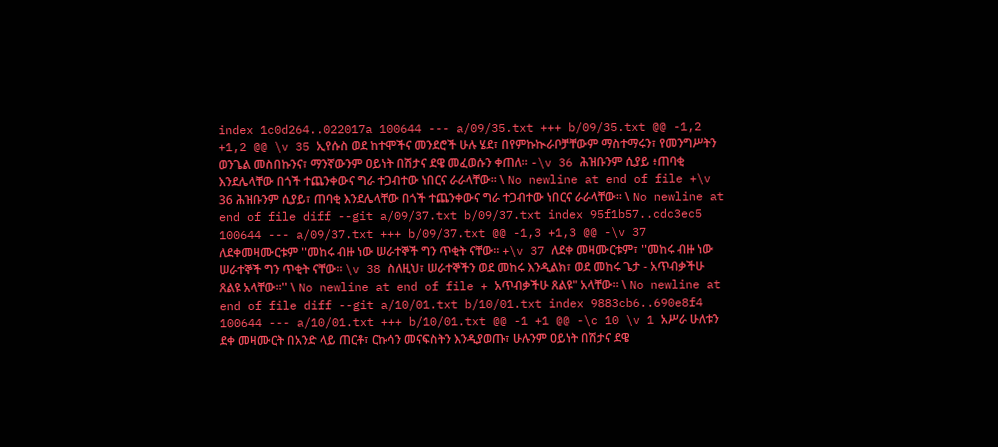index 1c0d264..022017a 100644 --- a/09/35.txt +++ b/09/35.txt @@ -1,2 +1,2 @@ \v 35 ኢየሱስ ወደ ከተሞችና መንደሮች ሁሉ ሄደ፣ በየምኩኲራቦቻቸውም ማስተማሩን፣ የመንግሥትን ወንጌል መስበኩንና፣ ማንኛውንም ዐይነት በሽታና ደዌ መፈወሱን ቀጠለ። -\v 36 ሕዝቡንም ሲያይ ፥ጠባቂ እንደሌላቸው በጎች ተጨንቀውና ግራ ተጋብተው ነበርና ራራላቸው። \ No newline at end of file +\v 36 ሕዝቡንም ሲያይ፣ ጠባቂ እንደሌላቸው በጎች ተጨንቀውና ግራ ተጋብተው ነበርና ራራላቸው። \ No newline at end of file diff --git a/09/37.txt b/09/37.txt index 95f1b57..cdc3ec5 100644 --- a/09/37.txt +++ b/09/37.txt @@ -1,3 +1,3 @@ -\v 37 ለደቀመዛሙርቱም ''መከሩ ብዙ ነው ሠራተኞች ግን ጥቂት ናቸው። +\v 37 ለደቀ መዛሙርቱም፣ ''መከሩ ብዙ ነው ሠራተኞች ግን ጥቂት ናቸው። \v 38 ስለዚህ፣ ሠራተኞችን ወደ መከሩ እንዲልክ፣ ወደ መከሩ ጌታ - አጥብቃችሁ ጸልዩ አላቸው።'' \ No newline at end of file + አጥብቃችሁ ጸልዩ" አላቸው። \ No newline at end of file diff --git a/10/01.txt b/10/01.txt index 9883cb6..690e8f4 100644 --- a/10/01.txt +++ b/10/01.txt @@ -1 +1 @@ -\c 10 \v 1 አሥራ ሁለቱን ደቀ መዛሙርት በአንድ ላይ ጠርቶ፣ ርኩሳን መናፍስትን እንዲያወጡ፣ ሁሉንም ዐይነት በሽታና ደዌ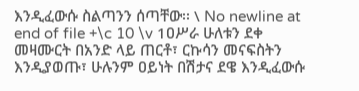እንዲፈውሱ ስልጣንን ሰጣቸው፡፡ \ No newline at end of file +\c 10 \v 1ዐሥራ ሁለቱን ደቀ መዛሙርት በአንድ ላይ ጠርቶ፣ ርኩሳን መናፍስትን እንዲያወጡ፣ ሁሉንም ዐይነት በሽታና ደዌ እንዲፈውሱ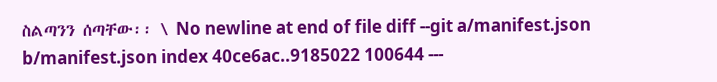ስልጣንን ሰጣቸው፡፡ \ No newline at end of file diff --git a/manifest.json b/manifest.json index 40ce6ac..9185022 100644 ---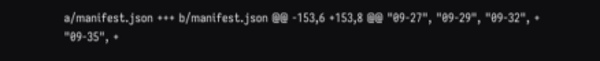a/manifest.json +++ b/manifest.json @@ -153,6 +153,8 @@ "09-27", "09-29", "09-32", + "09-35", +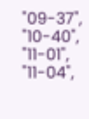"09-37", "10-40", "11-01", "11-04",